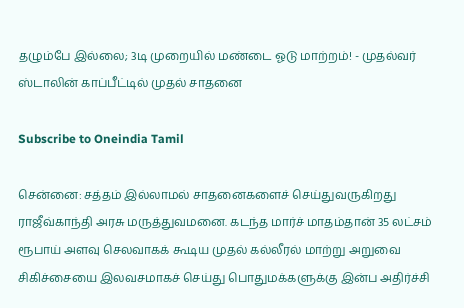தழும்பே இல்லை; 3டி முறையில் மண்டை ஓடு மாற்றம்! - முதல்வர் ஸ்டாலின் காப்பீட்டில் முதல் சாதனை

Subscribe to Oneindia Tamil

சென்னை: சத்தம் இல்லாமல் சாதனைகளைச் செய்துவருகிறது ராஜீவ்காந்தி அரசு மருத்துவமனை. கடந்த மார்ச் மாதம்தான் 35 லட்சம் ரூபாய் அளவு செலவாகக் கூடிய முதல் கல்லீரல் மாற்று அறுவை சிகிச்சையை இலவசமாகச் செய்து பொதுமக்களுக்கு இன்ப அதிர்ச்சி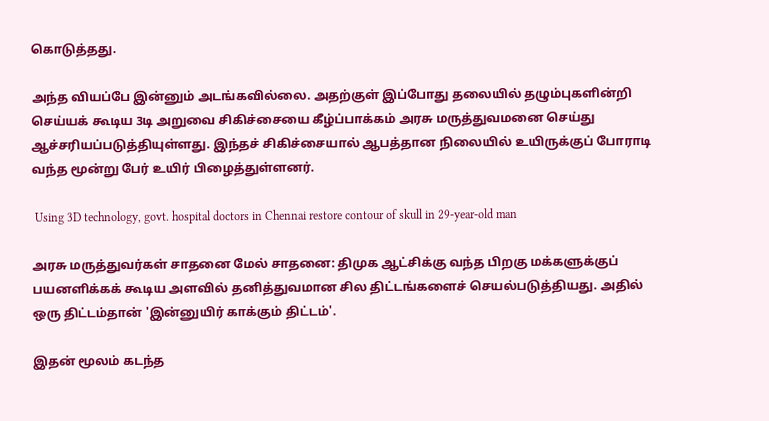கொடுத்தது.

அந்த வியப்பே இன்னும் அடங்கவில்லை. அதற்குள் இப்போது தலையில் தழும்புகளின்றி செய்யக் கூடிய 3டி அறுவை சிகிச்சையை கீழ்ப்பாக்கம் அரசு மருத்துவமனை செய்து ஆச்சரியப்படுத்தியுள்ளது. இந்தச் சிகிச்சையால் ஆபத்தான நிலையில் உயிருக்குப் போராடி வந்த மூன்று பேர் உயிர் பிழைத்துள்ளனர்.

 Using 3D technology, govt. hospital doctors in Chennai restore contour of skull in 29-year-old man

அரசு மருத்துவர்கள் சாதனை மேல் சாதனை: திமுக ஆட்சிக்கு வந்த பிறகு மக்களுக்குப் பயனளிக்கக் கூடிய அளவில் தனித்துவமான சில திட்டங்களைச் செயல்படுத்தியது. அதில் ஒரு திட்டம்தான் 'இன்னுயிர் காக்கும் திட்டம்'.

இதன் மூலம் கடந்த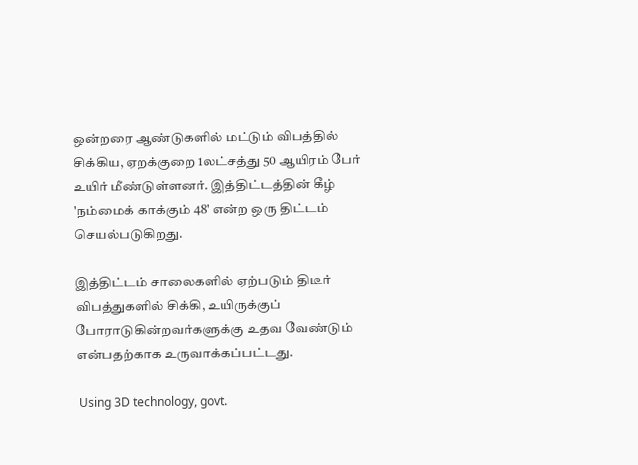ஒன்றரை ஆண்டுகளில் மட்டும் விபத்தில் சிக்கிய, ஏறக்குறை 1லட்சத்து 50 ஆயிரம் பேர் உயிர் மீண்டுள்ளனர். இத்திட்டத்தின் கீழ் 'நம்மைக் காக்கும் 48' என்ற ஒரு திட்டம் செயல்படுகிறது.

இத்திட்டம் சாலைகளில் ஏற்படும் திடீர் விபத்துகளில் சிக்கி, உயிருக்குப் போராடுகின்றவர்களுக்கு உதவ வேண்டும் என்பதற்காக உருவாக்கப்பட்டது.

 Using 3D technology, govt.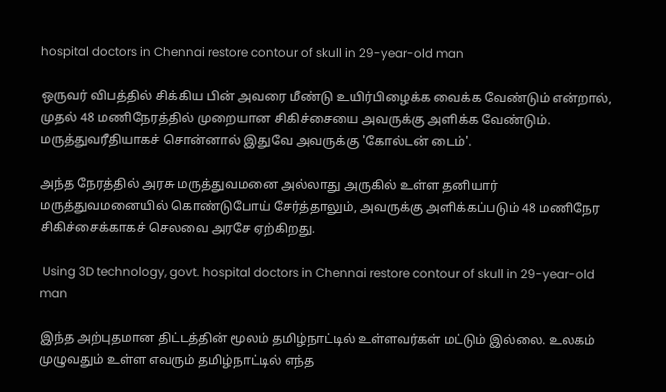hospital doctors in Chennai restore contour of skull in 29-year-old man

ஒருவர் விபத்தில் சிக்கிய பின் அவரை மீண்டு உயிர்பிழைக்க வைக்க வேண்டும் என்றால், முதல் 48 மணிநேரத்தில் முறையான சிகிச்சையை அவருக்கு அளிக்க வேண்டும். மருத்துவரீதியாகச் சொன்னால் இதுவே அவருக்கு 'கோல்டன் டைம்'.

அந்த நேரத்தில் அரசு மருத்துவமனை அல்லாது அருகில் உள்ள தனியார் மருத்துவமனையில் கொண்டுபோய் சேர்த்தாலும், அவருக்கு அளிக்கப்படும் 48 மணிநேர சிகிச்சைக்காகச் செலவை அரசே ஏற்கிறது.

 Using 3D technology, govt. hospital doctors in Chennai restore contour of skull in 29-year-old man

இந்த அற்புதமான திட்டத்தின் மூலம் தமிழ்நாட்டில் உள்ளவர்கள் மட்டும் இல்லை. உலகம் முழுவதும் உள்ள எவரும் தமிழ்நாட்டில் எந்த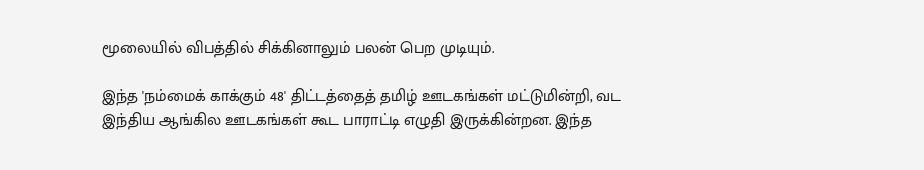மூலையில் விபத்தில் சிக்கினாலும் பலன் பெற முடியும்.

இந்த 'நம்மைக் காக்கும் 48' திட்டத்தைத் தமிழ் ஊடகங்கள் மட்டுமின்றி, வட இந்திய ஆங்கில ஊடகங்கள் கூட பாராட்டி எழுதி இருக்கின்றன. இந்த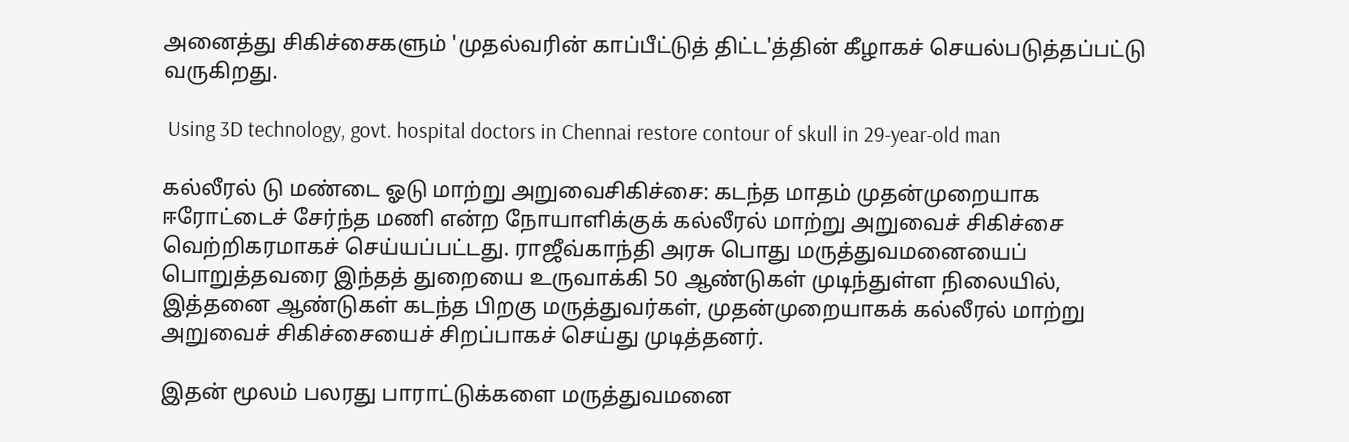அனைத்து சிகிச்சைகளும் 'முதல்வரின் காப்பீட்டுத் திட்ட'த்தின் கீழாகச் செயல்படுத்தப்பட்டு வருகிறது.

 Using 3D technology, govt. hospital doctors in Chennai restore contour of skull in 29-year-old man

கல்லீரல் டு மண்டை ஓடு மாற்று அறுவைசிகிச்சை: கடந்த மாதம் முதன்முறையாக ஈரோட்டைச் சேர்ந்த மணி என்ற நோயாளிக்குக் கல்லீரல் மாற்று அறுவைச் சிகிச்சை வெற்றிகரமாகச் செய்யப்பட்டது. ராஜீவ்காந்தி அரசு பொது மருத்துவமனையைப் பொறுத்தவரை இந்தத் துறையை உருவாக்கி 50 ஆண்டுகள் முடிந்துள்ள நிலையில், இத்தனை ஆண்டுகள் கடந்த பிறகு மருத்துவர்கள், முதன்முறையாகக் கல்லீரல் மாற்று அறுவைச் சிகிச்சையைச் சிறப்பாகச் செய்து முடித்தனர்.

இதன் மூலம் பலரது பாராட்டுக்களை மருத்துவமனை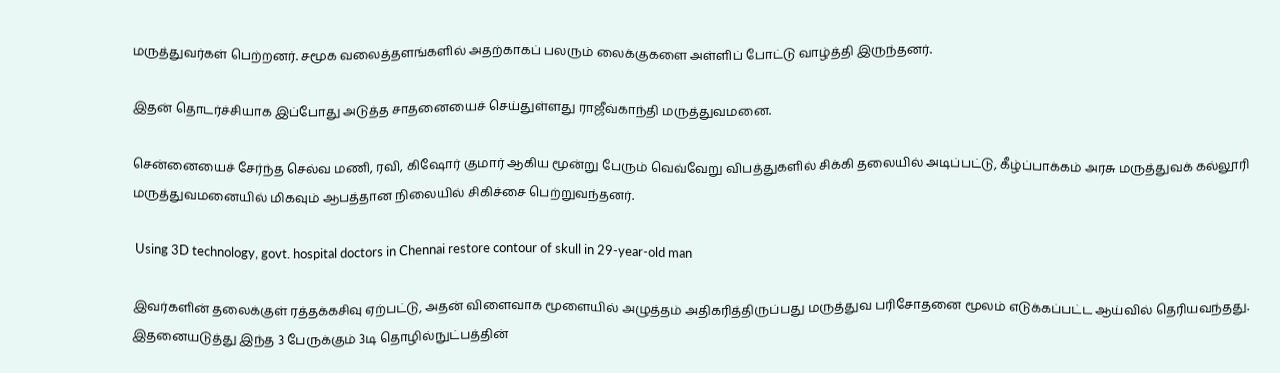மருத்துவர்கள் பெற்றனர். சமூக வலைத்தளங்களில் அதற்காகப் பலரும் லைக்குகளை அள்ளிப் போட்டு வாழ்த்தி இருந்தனர்.

இதன் தொடர்ச்சியாக இப்போது அடுத்த சாதனையைச் செய்துள்ளது ராஜீவ்காந்தி மருத்துவமனை.

சென்னையைச் சேர்ந்த செல்வ மணி, ரவி, கிஷோர் குமார் ஆகிய மூன்று பேரும் வெவ்வேறு விபத்துகளில் சிக்கி தலையில் அடிப்பட்டு, கீழ்ப்பாக்கம் அரசு மருத்துவக் கல்லூரி மருத்துவமனையில் மிகவும் ஆபத்தான நிலையில் சிகிச்சை பெற்றுவந்தனர்.

 Using 3D technology, govt. hospital doctors in Chennai restore contour of skull in 29-year-old man

இவர்களின் தலைக்குள் ரத்தக்கசிவு ஏற்பட்டு, அதன் விளைவாக மூளையில் அழுத்தம் அதிகரித்திருப்பது மருத்துவ பரிசோதனை மூலம் எடுக்கப்பட்ட ஆய்வில் தெரியவந்தது. இதனையடுத்து இந்த 3 பேருக்கும் 3டி தொழில்நுட்பத்தின்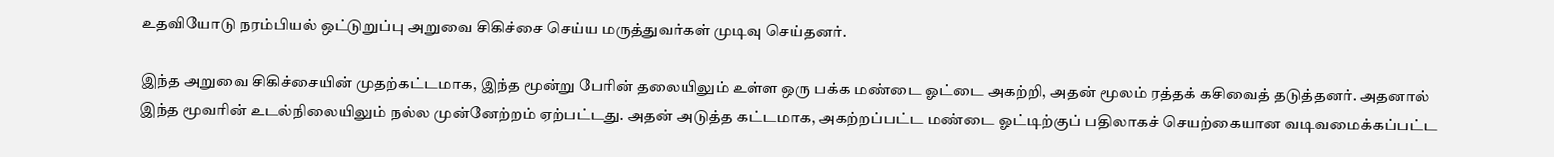உதவியோடு நரம்பியல் ஒட்டுறுப்பு அறுவை சிகிச்சை செய்ய மருத்துவர்கள் முடிவு செய்தனர்.

இந்த அறுவை சிகிச்சையின் முதற்கட்டமாக, இந்த மூன்று பேரின் தலையிலும் உள்ள ஒரு பக்க மண்டை ஓட்டை அகற்றி, அதன் மூலம் ரத்தக் கசிவைத் தடுத்தனர். அதனால் இந்த மூவரின் உடல்நிலையிலும் நல்ல முன்னேற்றம் ஏற்பட்டது. அதன் அடுத்த கட்டமாக, அகற்றப்பட்ட மண்டை ஓட்டிற்குப் பதிலாகச் செயற்கையான வடிவமைக்கப்பட்ட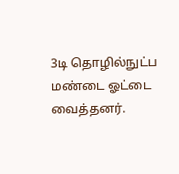3டி தொழில்நுட்ப மண்டை ஓட்டை வைத்தனர்.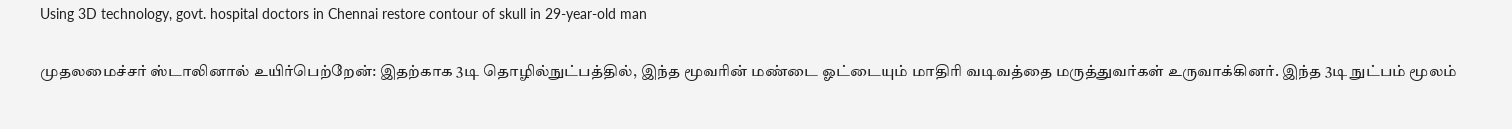Using 3D technology, govt. hospital doctors in Chennai restore contour of skull in 29-year-old man

முதலமைச்சர் ஸ்டாலினால் உயிர்பெற்றேன்: இதற்காக 3டி தொழில்நுட்பத்தில், இந்த மூவரின் மண்டை ஓட்டையும் மாதிரி வடிவத்தை மருத்துவர்கள் உருவாக்கினர். இந்த 3டி நுட்பம் மூலம்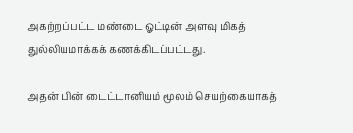அகற்றப்பட்ட மண்டை ஓட்டின் அளவு மிகத் துல்லியமாக்கக் கணக்கிடப்பட்டது.

அதன் பின் டைட்டானியம் மூலம் செயற்கையாகத்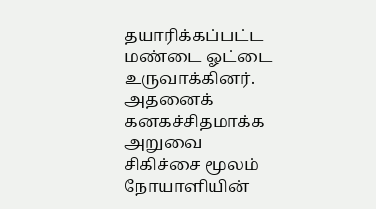தயாரிக்கப்பட்ட மண்டை ஓட்டை உருவாக்கினர். அதனைக் கனகச்சிதமாக்க அறுவை சிகிச்சை மூலம் நோயாளியின்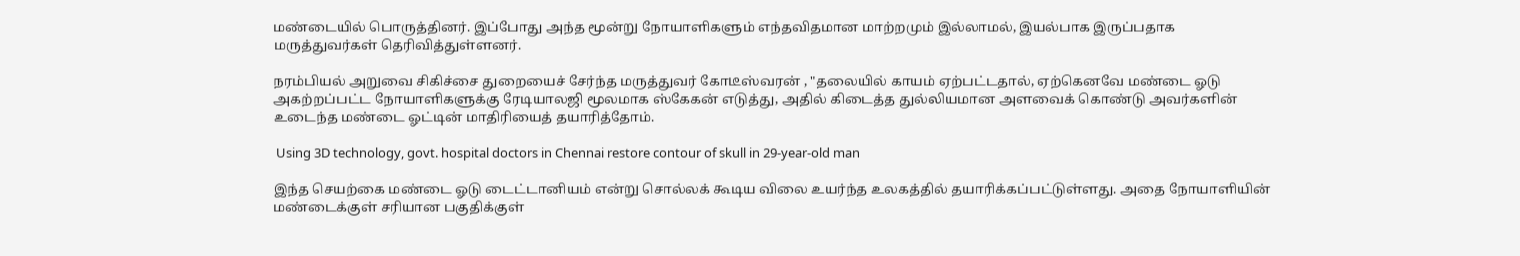மண்டையில் பொருத்தினர். இப்போது அந்த மூன்று நோயாளிகளும் எந்தவிதமான மாற்றமும் இல்லாமல், இயல்பாக இருப்பதாக மருத்துவர்கள் தெரிவித்துள்ளனர்.

நரம்பியல் அறுவை சிகிச்சை துறையைச் சேர்ந்த மருத்துவர் கோடீஸ்வரன் , "தலையில் காயம் ஏற்பட்டதால், ஏற்கெனவே மண்டை ஓடு அகற்றப்பட்ட நோயாளிகளுக்கு ரேடியாலஜி மூலமாக ஸ்கேகன் எடுத்து, அதில் கிடைத்த துல்லியமான அளவைக் கொண்டு அவர்களின் உடைந்த மண்டை ஓட்டின் மாதிரியைத் தயாரித்தோம்.

 Using 3D technology, govt. hospital doctors in Chennai restore contour of skull in 29-year-old man

இந்த செயற்கை மண்டை ஓடு டைட்டானியம் என்று சொல்லக் கூடிய விலை உயர்ந்த உலகத்தில் தயாரிக்கப்பட்டுள்ளது. அதை நோயாளியின் மண்டைக்குள் சரியான பகுதிக்குள்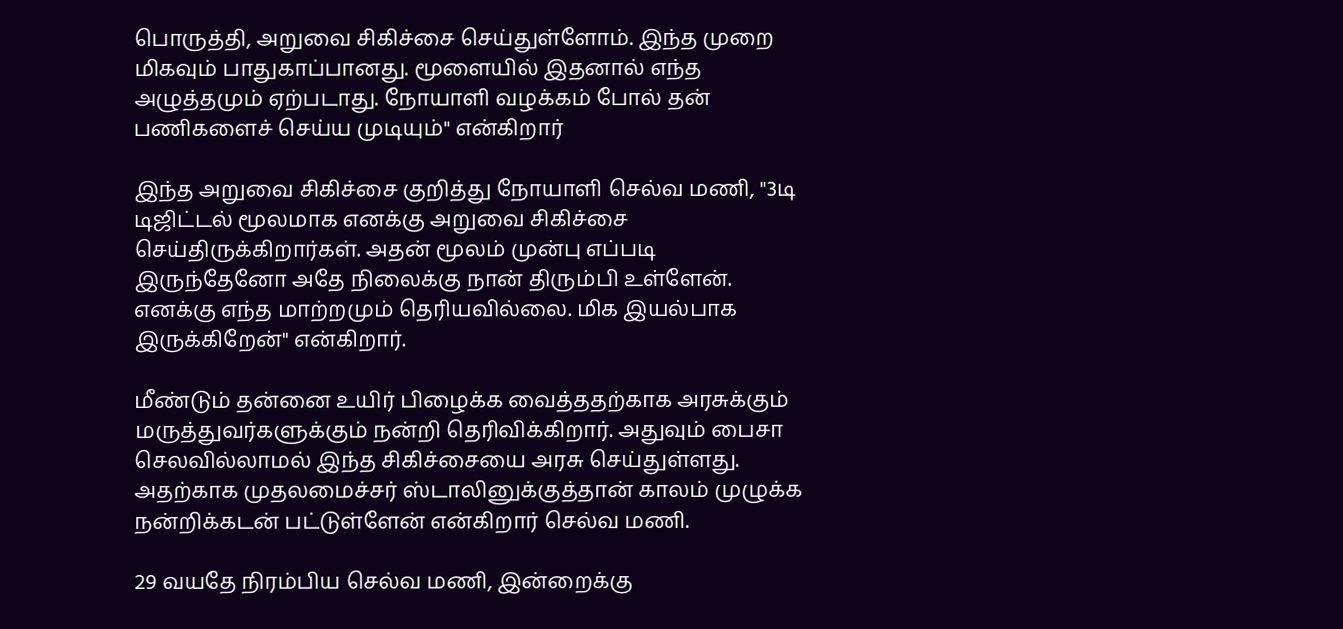பொருத்தி, அறுவை சிகிச்சை செய்துள்ளோம். இந்த முறை மிகவும் பாதுகாப்பானது. மூளையில் இதனால் எந்த அழுத்தமும் ஏற்படாது. நோயாளி வழக்கம் போல் தன் பணிகளைச் செய்ய முடியும்" என்கிறார்

இந்த அறுவை சிகிச்சை குறித்து நோயாளி செல்வ மணி, "3டி டிஜிட்டல் மூலமாக எனக்கு அறுவை சிகிச்சை செய்திருக்கிறார்கள். அதன் மூலம் முன்பு எப்படி இருந்தேனோ அதே நிலைக்கு நான் திரும்பி உள்ளேன். எனக்கு எந்த மாற்றமும் தெரியவில்லை. மிக இயல்பாக இருக்கிறேன்" என்கிறார்.

மீண்டும் தன்னை உயிர் பிழைக்க வைத்ததற்காக அரசுக்கும் மருத்துவர்களுக்கும் நன்றி தெரிவிக்கிறார். அதுவும் பைசா செலவில்லாமல் இந்த சிகிச்சையை அரசு செய்துள்ளது. அதற்காக முதலமைச்சர் ஸ்டாலினுக்குத்தான் காலம் முழுக்க நன்றிக்கடன் பட்டுள்ளேன் என்கிறார் செல்வ மணி.

29 வயதே நிரம்பிய செல்வ மணி, இன்றைக்கு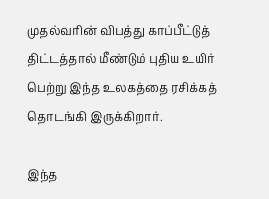முதல்வரின் விபத்து காப்பீட்டுத் திட்டத்தால் மீண்டும் புதிய உயிர் பெற்று இந்த உலகத்தை ரசிக்கத் தொடங்கி இருக்கிறார்.

இந்த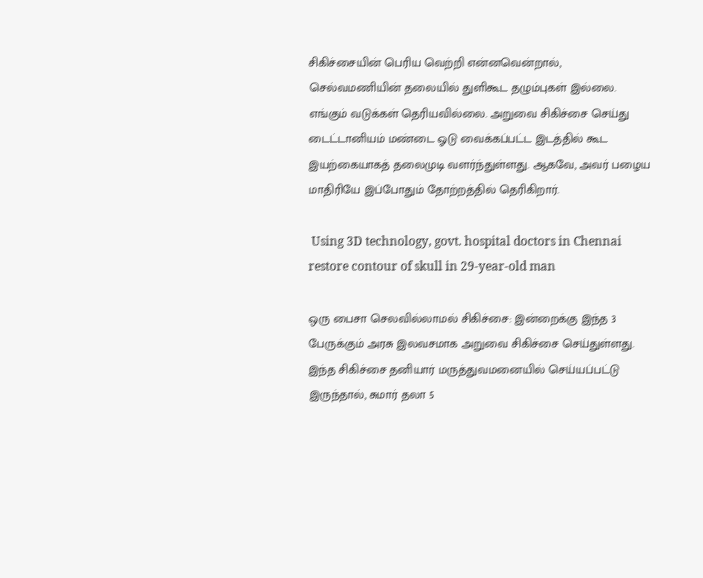சிகிச்சையின் பெரிய வெற்றி என்னவென்றால், செல்வமணியின் தலையில் துளிகூட தழும்புகள் இல்லை. எங்கும் வடுக்கள் தெரியவில்லை. அறுவை சிகிச்சை செய்து டைட்டானியம் மண்டை ஓடு வைக்கப்பட்ட இடத்தில் கூட இயற்கையாகத் தலைமுடி வளர்ந்துள்ளது. ஆகவே, அவர் பழைய மாதிரியே இப்போதும் தோற்றத்தில் தெரிகிறார்.

 Using 3D technology, govt. hospital doctors in Chennai restore contour of skull in 29-year-old man

ஒரு பைசா செலவில்லாமல் சிகிச்சை: இன்றைக்கு இந்த 3 பேருக்கும் அரசு இலவசமாக அறுவை சிகிச்சை செய்துள்ளது. இந்த சிகிச்சை தனியார் மருத்துவமனையில் செய்யப்பட்டு இருந்தால், சுமார் தலா 5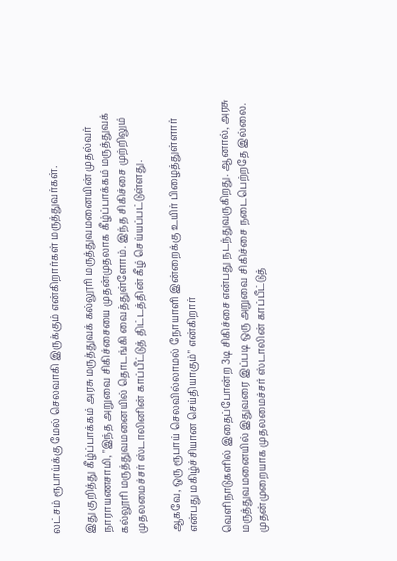லட்சம் ரூபாய்க்கு மேல் செலவாகி இருக்கும் என்கிறார்கள் மருத்துவர்கள்.

இது குறித்து கீழ்ப்பாக்கம் அரசு மருத்துவக் கல்லூரி மருத்துவமனையின் முதல்வர் நாராயணசாமி, "இந்த அறுவை சிகிச்சையை முதன்முதலாக கீழ்ப்பாக்கம் மருத்துவக் கல்லூரி மருத்துவமனையில் தொடங்கி வைத்துள்ளோம். இந்த சிகிச்சை முற்றிலும் முதலமைச்சர் ஸ்டாலினின் காப்பீட்டுத் திட்டத்தின் கீழ் செய்யப்பட்டுள்ளது.

ஆகவே, ஒரு ரூபாய் செலவில்லாமல் நோயாளி இன்றைக்கு உயிர் பிழைத்துள்ளார் என்பது மகிழ்ச்சியான செய்தியாகும்" என்கிறார்

வெளிநாடுகளில் இதைப்போன்ற 3டி சிகிச்சை என்பது நடந்துவருகிறது. ஆனால், அரசு மருத்துவமனையில் இதுவரை இப்படி ஒரு அறுவை சிகிச்சை நடைபெற்றதே இல்லை. முதன்முறையாக முதலமைச்சர் ஸ்டாலின் காப்பீட்டுத்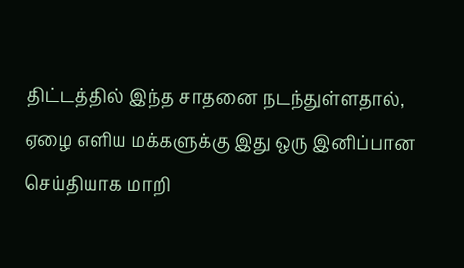திட்டத்தில் இந்த சாதனை நடந்துள்ளதால், ஏழை எளிய மக்களுக்கு இது ஒரு இனிப்பான செய்தியாக மாறி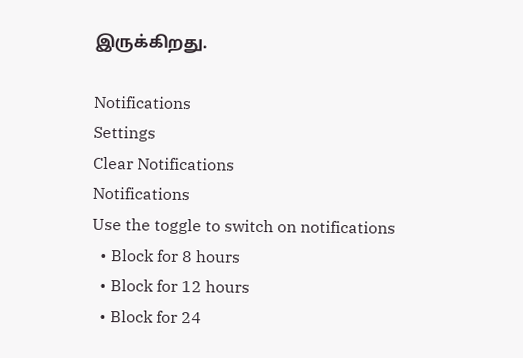இருக்கிறது.

Notifications
Settings
Clear Notifications
Notifications
Use the toggle to switch on notifications
  • Block for 8 hours
  • Block for 12 hours
  • Block for 24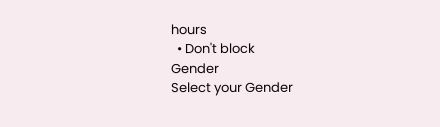hours
  • Don't block
Gender
Select your Gender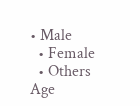• Male
  • Female
  • Others
Age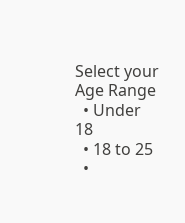Select your Age Range
  • Under 18
  • 18 to 25
  •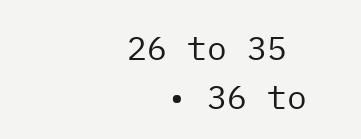26 to 35
  • 36 to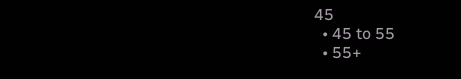45
  • 45 to 55
  • 55+